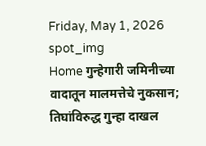Friday, May 1, 2026
spot_img
Home गुन्हेगारी जमिनीच्या वादातून मालमत्तेचे नुकसान; तिघांविरुद्ध गुन्हा दाखल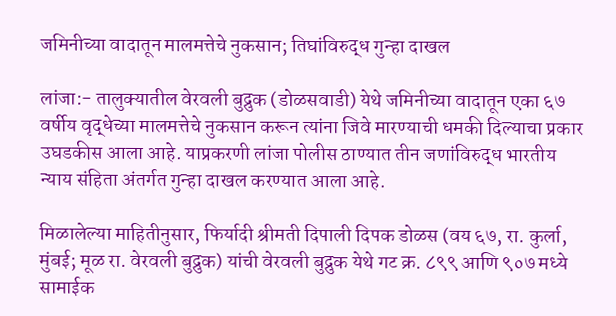जमिनीच्या वादातून मालमत्तेचे नुकसान; तिघांविरुद्ध गुन्हा दाखल

लांजा:- तालुक्यातील वेरवली बुद्रुक (डोळसवाडी) येथे जमिनीच्या वादातून एका ६७ वर्षीय वृद्धेच्या मालमत्तेचे नुकसान करून त्यांना जिवे मारण्याची धमकी दिल्याचा प्रकार उघडकीस आला आहे. याप्रकरणी लांजा पोलीस ठाण्यात तीन जणांविरुद्ध भारतीय न्याय संहिता अंतर्गत गुन्हा दाखल करण्यात आला आहे.

मिळालेल्या माहितीनुसार, फिर्यादी श्रीमती दिपाली दिपक डोळस (वय ६७, रा. कुर्ला, मुंबई; मूळ रा. वेरवली बुद्रुक) यांची वेरवली बुद्रुक येथे गट क्र. ८९९ आणि ९०७ मध्ये सामाईक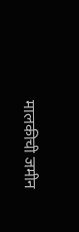मालकीची जमीन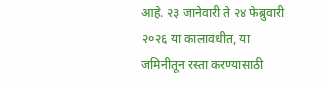आहे. २३ जानेवारी ते २४ फेब्रुवारी २०२६ या कालावधीत, या जमिनीतून रस्ता करण्यासाठी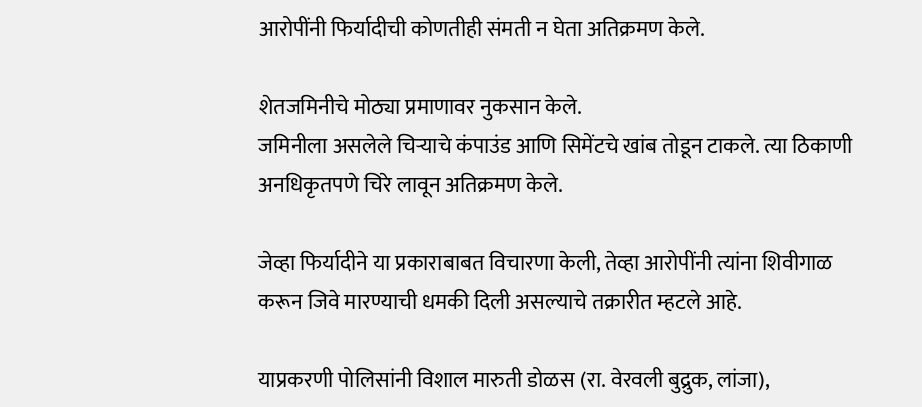आरोपींनी फिर्यादीची कोणतीही संमती न घेता अतिक्रमण केले.

शेतजमिनीचे मोठ्या प्रमाणावर नुकसान केले.
जमिनीला असलेले चिऱ्याचे कंपाउंड आणि सिमेंटचे खांब तोडून टाकले. त्या ठिकाणी अनधिकृतपणे चिरे लावून अतिक्रमण केले.

जेव्हा फिर्यादीने या प्रकाराबाबत विचारणा केली, तेव्हा आरोपींनी त्यांना शिवीगाळ करून जिवे मारण्याची धमकी दिली असल्याचे तक्रारीत म्हटले आहे.

याप्रकरणी पोलिसांनी विशाल मारुती डोळस (रा. वेरवली बुद्रुक, लांजा),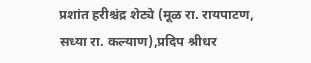प्रशांत हरीश्चंद्र शेट्ये (मूळ रा. रायपाटण, सध्या रा. कल्याण),प्रदिप श्रीधर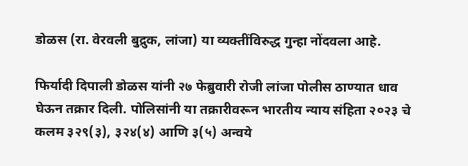डोळस (रा. वेरवली बुद्रुक, लांजा) या व्यक्तींविरुद्ध गुन्हा नोंदवला आहे.

फिर्यादी दिपाली डोळस यांनी २७ फेब्रुवारी रोजी लांजा पोलीस ठाण्यात धाव घेऊन तक्रार दिली. पोलिसांनी या तक्रारीवरून भारतीय न्याय संहिता २०२३ चे कलम ३२९(३), ३२४(४) आणि ३(५) अन्वये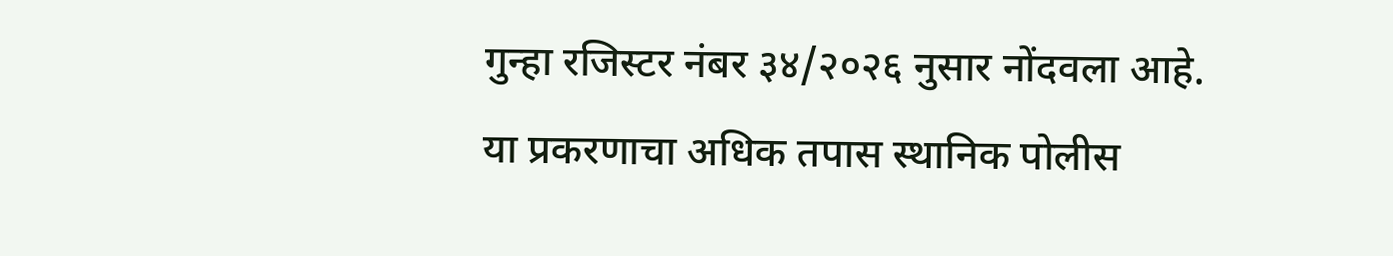गुन्हा रजिस्टर नंबर ३४/२०२६ नुसार नोंदवला आहे. या प्रकरणाचा अधिक तपास स्थानिक पोलीस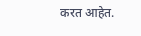करत आहेत.